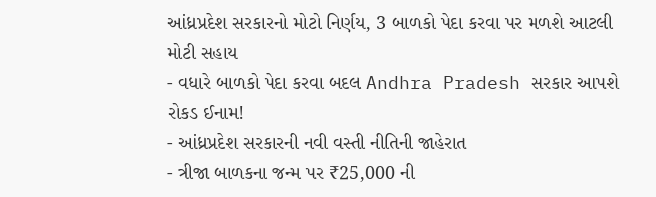આંધ્રપ્રદેશ સરકારનો મોટો નિર્ણય, 3 બાળકો પેદા કરવા પર મળશે આટલી મોટી સહાય
- વધારે બાળકો પેદા કરવા બદલ Andhra Pradesh સરકાર આપશે રોકડ ઈનામ!
- આંધ્રપ્રદેશ સરકારની નવી વસ્તી નીતિની જાહેરાત
- ત્રીજા બાળકના જન્મ પર ₹25,000 ની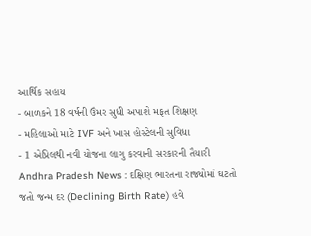આર્થિક સહાય
- બાળકને 18 વર્ષની ઉંમર સુધી અપાશે મફત શિક્ષણ
- મહિલાઓ માટે IVF અને ખાસ હોસ્ટેલની સુવિધા
- 1 એપ્રિલથી નવી યોજના લાગુ કરવાની સરકારની તૈયારી
Andhra Pradesh News : દક્ષિણ ભારતના રાજ્યોમાં ઘટતો જતો જન્મ દર (Declining Birth Rate) હવે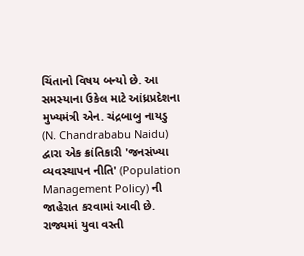ચિંતાનો વિષય બન્યો છે. આ સમસ્યાના ઉકેલ માટે આંધ્રપ્રદેશના મુખ્યમંત્રી એન. ચંદ્રબાબુ નાયડુ (N. Chandrababu Naidu) દ્વારા એક ક્રાંતિકારી 'જનસંખ્યા વ્યવસ્થાપન નીતિ' (Population Management Policy) ની જાહેરાત કરવામાં આવી છે. રાજ્યમાં યુવા વસ્તી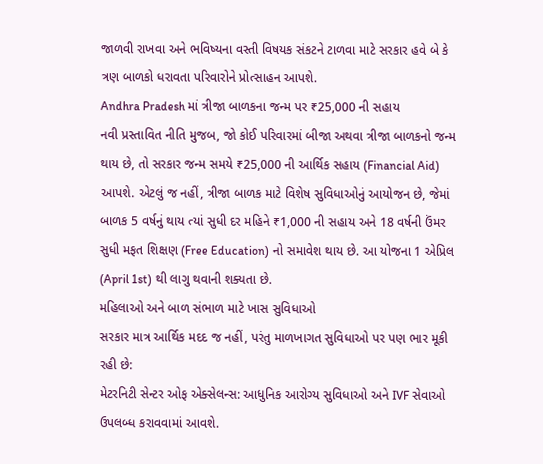જાળવી રાખવા અને ભવિષ્યના વસ્તી વિષયક સંકટને ટાળવા માટે સરકાર હવે બે કે ત્રણ બાળકો ધરાવતા પરિવારોને પ્રોત્સાહન આપશે.
Andhra Pradesh માં ત્રીજા બાળકના જન્મ પર ₹25,000 ની સહાય
નવી પ્રસ્તાવિત નીતિ મુજબ, જો કોઈ પરિવારમાં બીજા અથવા ત્રીજા બાળકનો જન્મ થાય છે, તો સરકાર જન્મ સમયે ₹25,000 ની આર્થિક સહાય (Financial Aid) આપશે. એટલું જ નહીં, ત્રીજા બાળક માટે વિશેષ સુવિધાઓનું આયોજન છે, જેમાં બાળક 5 વર્ષનું થાય ત્યાં સુધી દર મહિને ₹1,000 ની સહાય અને 18 વર્ષની ઉંમર સુધી મફત શિક્ષણ (Free Education) નો સમાવેશ થાય છે. આ યોજના 1 એપ્રિલ (April 1st) થી લાગુ થવાની શક્યતા છે.
મહિલાઓ અને બાળ સંભાળ માટે ખાસ સુવિધાઓ
સરકાર માત્ર આર્થિક મદદ જ નહીં, પરંતુ માળખાગત સુવિધાઓ પર પણ ભાર મૂકી રહી છે:
મેટરનિટી સેન્ટર ઓફ એક્સેલન્સ: આધુનિક આરોગ્ય સુવિધાઓ અને IVF સેવાઓ ઉપલબ્ધ કરાવવામાં આવશે.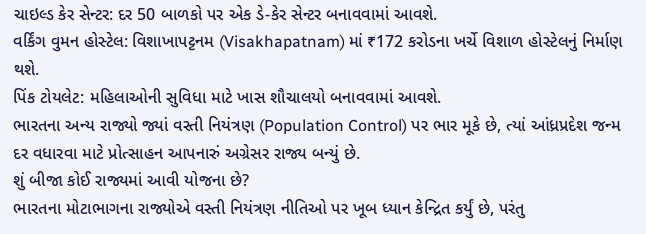ચાઇલ્ડ કેર સેન્ટર: દર 50 બાળકો પર એક ડે-કેર સેન્ટર બનાવવામાં આવશે.
વર્કિંગ વુમન હોસ્ટેલ: વિશાખાપટ્ટનમ (Visakhapatnam) માં ₹172 કરોડના ખર્ચે વિશાળ હોસ્ટેલનું નિર્માણ થશે.
પિંક ટોયલેટ: મહિલાઓની સુવિધા માટે ખાસ શૌચાલયો બનાવવામાં આવશે.
ભારતના અન્ય રાજ્યો જ્યાં વસ્તી નિયંત્રણ (Population Control) પર ભાર મૂકે છે, ત્યાં આંધ્રપ્રદેશ જન્મ દર વધારવા માટે પ્રોત્સાહન આપનારું અગ્રેસર રાજ્ય બન્યું છે.
શું બીજા કોઈ રાજ્યમાં આવી યોજના છે?
ભારતના મોટાભાગના રાજ્યોએ વસ્તી નિયંત્રણ નીતિઓ પર ખૂબ ધ્યાન કેન્દ્રિત કર્યું છે, પરંતુ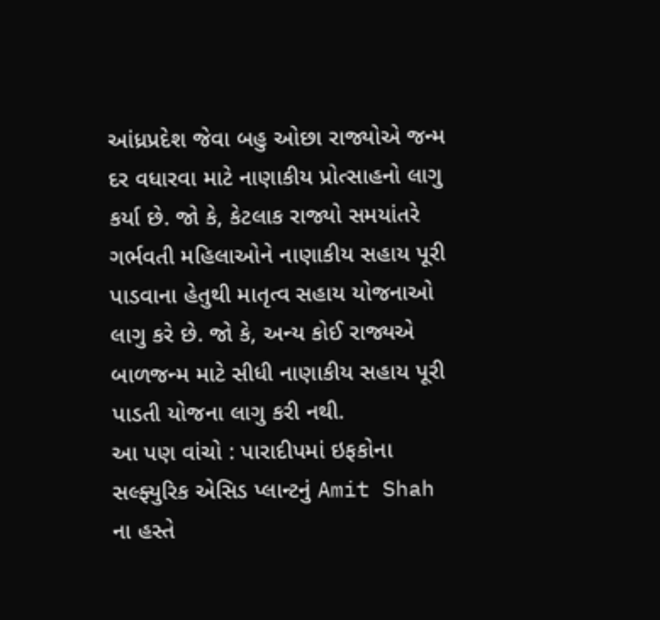આંધ્રપ્રદેશ જેવા બહુ ઓછા રાજ્યોએ જન્મ દર વધારવા માટે નાણાકીય પ્રોત્સાહનો લાગુ કર્યા છે. જો કે, કેટલાક રાજ્યો સમયાંતરે ગર્ભવતી મહિલાઓને નાણાકીય સહાય પૂરી પાડવાના હેતુથી માતૃત્વ સહાય યોજનાઓ લાગુ કરે છે. જો કે, અન્ય કોઈ રાજ્યએ બાળજન્મ માટે સીધી નાણાકીય સહાય પૂરી પાડતી યોજના લાગુ કરી નથી.
આ પણ વાંચો : પારાદીપમાં ઇફકોના સલ્ફ્યુરિક એસિડ પ્લાન્ટનું Amit Shah ના હસ્તે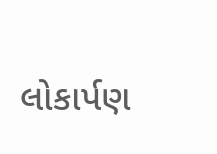લોકાર્પણ